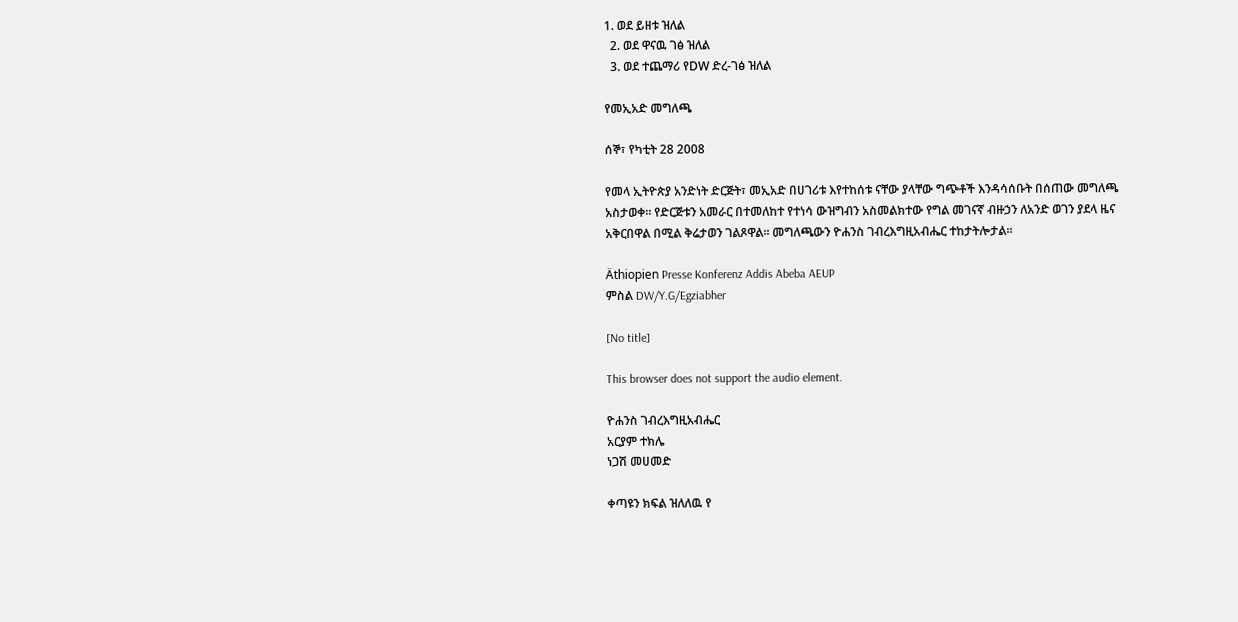1. ወደ ይዘቱ ዝለል
  2. ወደ ዋናዉ ገፅ ዝለል
  3. ወደ ተጨማሪ የDW ድረ-ገፅ ዝለል

የመኢአድ መግለጫ

ሰኞ፣ የካቲት 28 2008

የመላ ኢትዮጵያ አንድነት ድርጅት፣ መኢአድ በሀገሪቱ እየተከሰቱ ናቸው ያላቸው ግጭቶች እንዳሳሰቡት በሰጠው መግለጫ አስታወቀ። የድርጅቱን አመራር በተመለከተ የተነሳ ውዝግብን አስመልክተው የግል መገናኛ ብዙኃን ለአንድ ወገን ያደላ ዜና አቅርበዋል በሚል ቅሬታወን ገልጾዋል። መግለጫውን ዮሐንስ ገብረእግዚአብሔር ተከታትሎታል።

Äthiopien Presse Konferenz Addis Abeba AEUP
ምስል DW/Y.G/Egziabher

[No title]

This browser does not support the audio element.

ዮሐንስ ገብረእግዚአብሔር
አርያም ተክሌ
ነጋሽ መሀመድ

ቀጣዩን ክፍል ዝለለዉ የ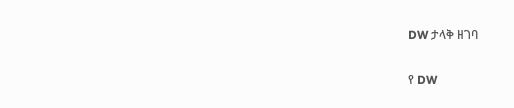DW ታላቅ ዘገባ

የ DW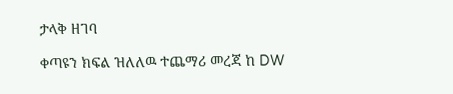ታላቅ ዘገባ

ቀጣዩን ክፍል ዝለለዉ ተጨማሪ መረጃ ከ DW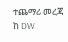ተጨማሪ መረጃ ከ DW